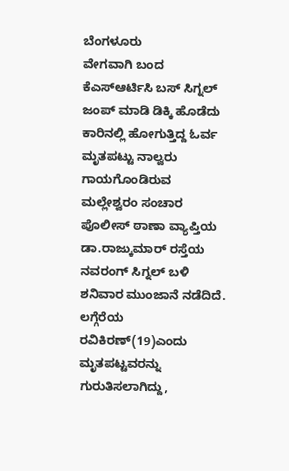ಬೆಂಗಳೂರು
ವೇಗವಾಗಿ ಬಂದ ಕೆಎಸ್ಆರ್ಟಿಸಿ ಬಸ್ ಸಿಗ್ನಲ್ ಜಂಪ್ ಮಾಡಿ ಡಿಕ್ಕಿ ಹೊಡೆದು ಕಾರಿನಲ್ಲಿ ಹೋಗುತ್ತಿದ್ದ ಓರ್ವ ಮೃತಪಟ್ಟು ನಾಲ್ವರು ಗಾಯಗೊಂಡಿರುವ ಮಲ್ಲೇಶ್ವರಂ ಸಂಚಾರ ಪೊಲೀಸ್ ಠಾಣಾ ವ್ಯಾಪ್ತಿಯ ಡಾ.ರಾಜ್ಕುಮಾರ್ ರಸ್ತೆಯ ನವರಂಗ್ ಸಿಗ್ನಲ್ ಬಳಿ ಶನಿವಾರ ಮುಂಜಾನೆ ನಡೆದಿದೆ.
ಲಗ್ಗೆರೆಯ ರವಿಕಿರಣ್(19)ಎಂದು ಮೃತಪಟ್ಟವರನ್ನು ಗುರುತಿಸಲಾಗಿದ್ದು,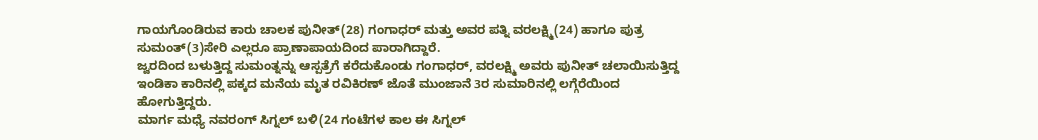ಗಾಯಗೊಂಡಿರುವ ಕಾರು ಚಾಲಕ ಪುನೀತ್(28) ಗಂಗಾಧರ್ ಮತ್ತು ಅವರ ಪತ್ನಿ ವರಲಕ್ಷ್ಮಿ(24) ಹಾಗೂ ಪುತ್ರ ಸುಮಂತ್(3)ಸೇರಿ ಎಲ್ಲರೂ ಪ್ರಾಣಾಪಾಯದಿಂದ ಪಾರಾಗಿದ್ದಾರೆ.
ಜ್ವರದಿಂದ ಬಳುತ್ತಿದ್ದ ಸುಮಂತ್ನನ್ನು ಆಸ್ಪತ್ರೆಗೆ ಕರೆದುಕೊಂಡು ಗಂಗಾಧರ್, ವರಲಕ್ಷ್ಮಿ ಅವರು ಪುನೀತ್ ಚಲಾಯಿಸುತ್ತಿದ್ದ ಇಂಡಿಕಾ ಕಾರಿನಲ್ಲಿ ಪಕ್ಕದ ಮನೆಯ ಮೃತ ರವಿಕಿರಣ್ ಜೊತೆ ಮುಂಜಾನೆ 3ರ ಸುಮಾರಿನಲ್ಲಿ ಲಗ್ಗೆರೆಯಿಂದ ಹೋಗುತ್ತಿದ್ದರು.
ಮಾರ್ಗ ಮಧ್ಯೆ ನವರಂಗ್ ಸಿಗ್ನಲ್ ಬಳಿ(24 ಗಂಟೆಗಳ ಕಾಲ ಈ ಸಿಗ್ನಲ್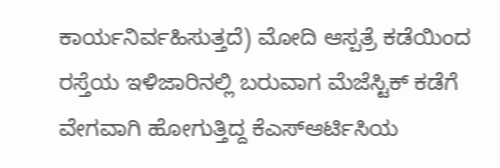ಕಾರ್ಯನಿರ್ವಹಿಸುತ್ತದೆ) ಮೋದಿ ಆಸ್ಪತ್ರೆ ಕಡೆಯಿಂದ ರಸ್ತೆಯ ಇಳಿಜಾರಿನಲ್ಲಿ ಬರುವಾಗ ಮೆಜೆಸ್ಟಿಕ್ ಕಡೆಗೆ ವೇಗವಾಗಿ ಹೋಗುತ್ತಿದ್ದ ಕೆಎಸ್ಆರ್ಟಿಸಿಯ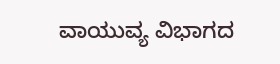ವಾಯುವ್ಯ ವಿಭಾಗದ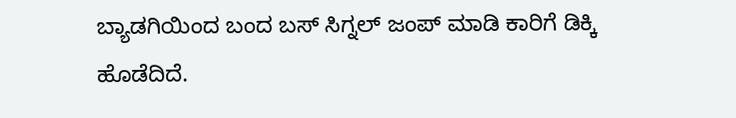ಬ್ಯಾಡಗಿಯಿಂದ ಬಂದ ಬಸ್ ಸಿಗ್ನಲ್ ಜಂಪ್ ಮಾಡಿ ಕಾರಿಗೆ ಡಿಕ್ಕಿ ಹೊಡೆದಿದೆ.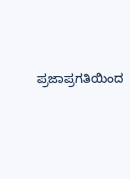ಪ್ರಜಾಪ್ರಗತಿಯಿಂದ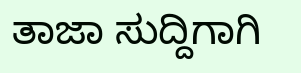ತಾಜಾ ಸುದ್ದಿಗಾಗಿ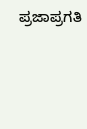ಪ್ರಜಾಪ್ರಗತಿ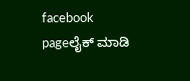facebook pageಲೈಕ್ ಮಾಡಿ